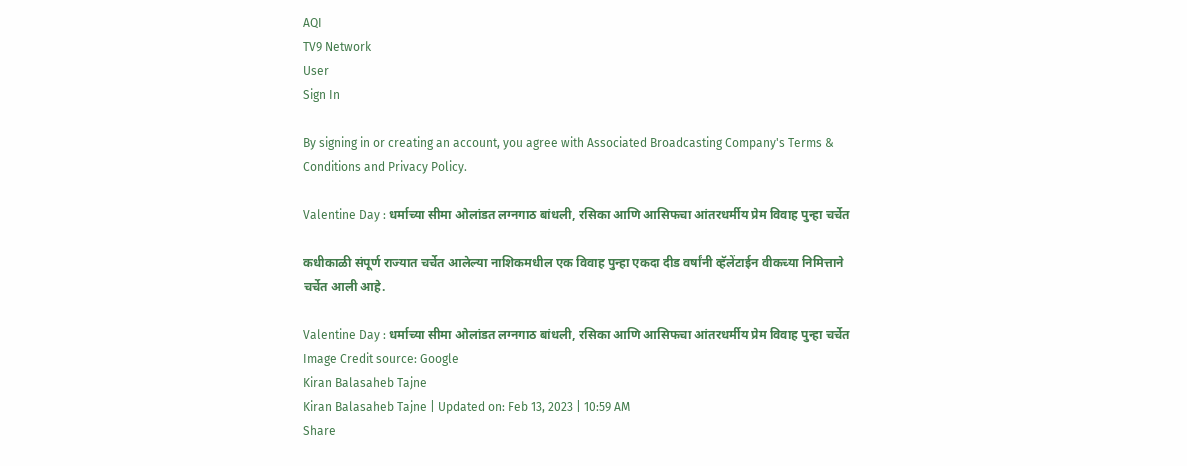AQI
TV9 Network
User
Sign In

By signing in or creating an account, you agree with Associated Broadcasting Company's Terms & Conditions and Privacy Policy.

Valentine Day : धर्माच्या सीमा ओलांडत लग्नगाठ बांधली, रसिका आणि आसिफचा आंतरधर्मीय प्रेम विवाह पुन्हा चर्चेत

कधीकाळी संपूर्ण राज्यात चर्चेत आलेल्या नाशिकमधील एक विवाह पुन्हा एकदा दीड वर्षांनी व्हॅलेंटाईन वीकच्या निमित्ताने चर्चेत आली आहे.

Valentine Day : धर्माच्या सीमा ओलांडत लग्नगाठ बांधली, रसिका आणि आसिफचा आंतरधर्मीय प्रेम विवाह पुन्हा चर्चेत
Image Credit source: Google
Kiran Balasaheb Tajne
Kiran Balasaheb Tajne | Updated on: Feb 13, 2023 | 10:59 AM
Share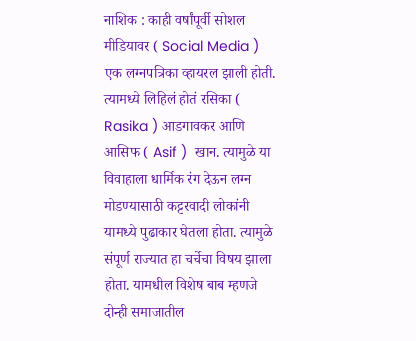नाशिक : काही वर्षांपूर्वी सोशल मीडियावर ( Social Media ) एक लग्नपत्रिका व्हायरल झाली होती. त्यामध्ये लिहिलं होतं रसिका ( Rasika ) आडगावकर आणि आसिफ ( Asif )  खान. त्यामुळे या विवाहाला धार्मिक रंग देऊन लग्न मोडण्यासाठी कट्टरवादी लोकांनी यामध्ये पुढाकार घेतला होता. त्यामुळे संपूर्ण राज्यात हा चर्चेचा विषय झाला होता. यामधील विशेष बाब म्हणजे दोन्ही समाजातील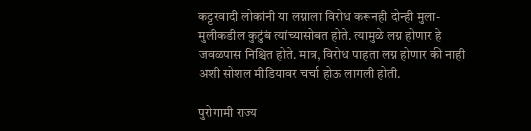कट्टरवादी लोकांनी या लग्नाला विरोध करूनही दोन्ही मुला-मुलीकडील कुटुंबं त्यांच्यासोबत होते. त्यामुळे लग्न होणार हे जवळपास निश्चित होते. मात्र, विरोध पाहता लग्न होणार की नाही अशी सोशल मीडियावर चर्चा होऊ लागली होती.

पुरोगामी राज्य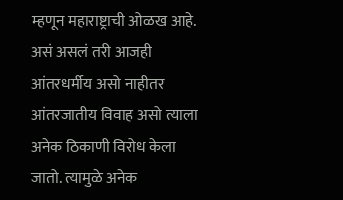म्हणून महाराष्ट्राची ओळख आहे. असं असलं तरी आजही आंतरधर्मीय असो नाहीतर आंतरजातीय विवाह असो त्याला अनेक ठिकाणी विरोध केला जातो. त्यामुळे अनेक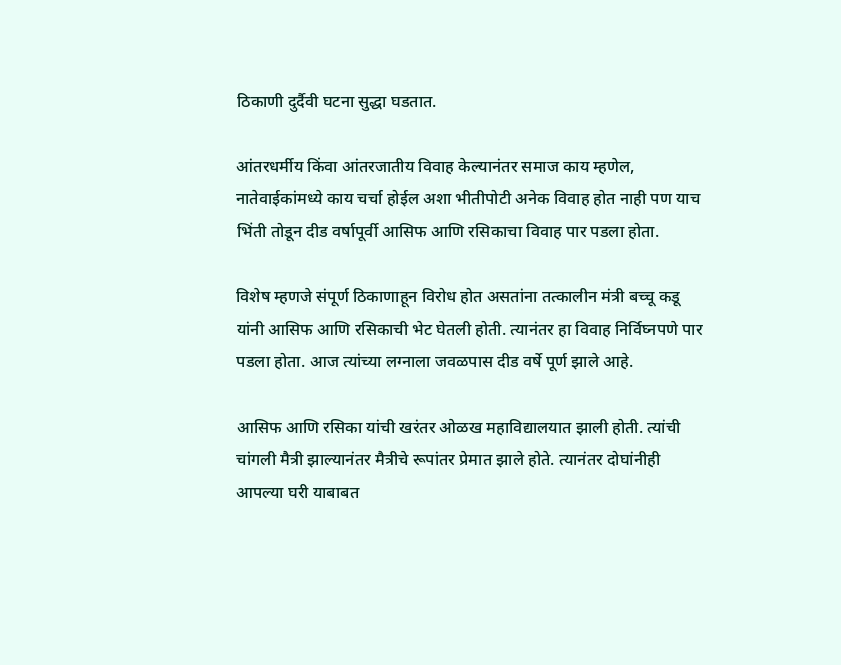ठिकाणी दुर्दैवी घटना सुद्धा घडतात.

आंतरधर्मीय किंवा आंतरजातीय विवाह केल्यानंतर समाज काय म्हणेल, नातेवाईकांमध्ये काय चर्चा होईल अशा भीतीपोटी अनेक विवाह होत नाही पण याच भिंती तोडून दीड वर्षापूर्वी आसिफ आणि रसिकाचा विवाह पार पडला होता.

विशेष म्हणजे संपूर्ण ठिकाणाहून विरोध होत असतांना तत्कालीन मंत्री बच्चू कडू यांनी आसिफ आणि रसिकाची भेट घेतली होती. त्यानंतर हा विवाह निर्विघ्नपणे पार पडला होता. आज त्यांच्या लग्नाला जवळपास दीड वर्षे पूर्ण झाले आहे.

आसिफ आणि रसिका यांची खरंतर ओळख महाविद्यालयात झाली होती. त्यांची चांगली मैत्री झाल्यानंतर मैत्रीचे रूपांतर प्रेमात झाले होते. त्यानंतर दोघांनीही आपल्या घरी याबाबत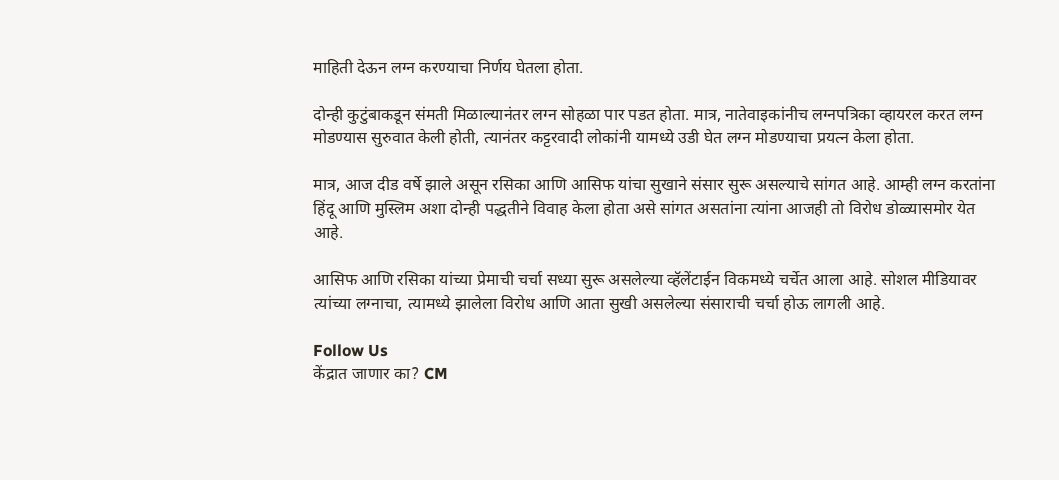माहिती देऊन लग्न करण्याचा निर्णय घेतला होता.

दोन्ही कुटुंबाकडून संमती मिळाल्यानंतर लग्न सोहळा पार पडत होता. मात्र, नातेवाइकांनीच लग्नपत्रिका व्हायरल करत लग्न मोडण्यास सुरुवात केली होती, त्यानंतर कट्टरवादी लोकांनी यामध्ये उडी घेत लग्न मोडण्याचा प्रयत्न केला होता.

मात्र, आज दीड वर्षे झाले असून रसिका आणि आसिफ यांचा सुखाने संसार सुरू असल्याचे सांगत आहे. आम्ही लग्न करतांना हिंदू आणि मुस्लिम अशा दोन्ही पद्धतीने विवाह केला होता असे सांगत असतांना त्यांना आजही तो विरोध डोळ्यासमोर येत आहे.

आसिफ आणि रसिका यांच्या प्रेमाची चर्चा सध्या सुरू असलेल्या व्हॅलेंटाईन विकमध्ये चर्चेत आला आहे. सोशल मीडियावर त्यांच्या लग्नाचा, त्यामध्ये झालेला विरोध आणि आता सुखी असलेल्या संसाराची चर्चा होऊ लागली आहे.

Follow Us
केंद्रात जाणार का? CM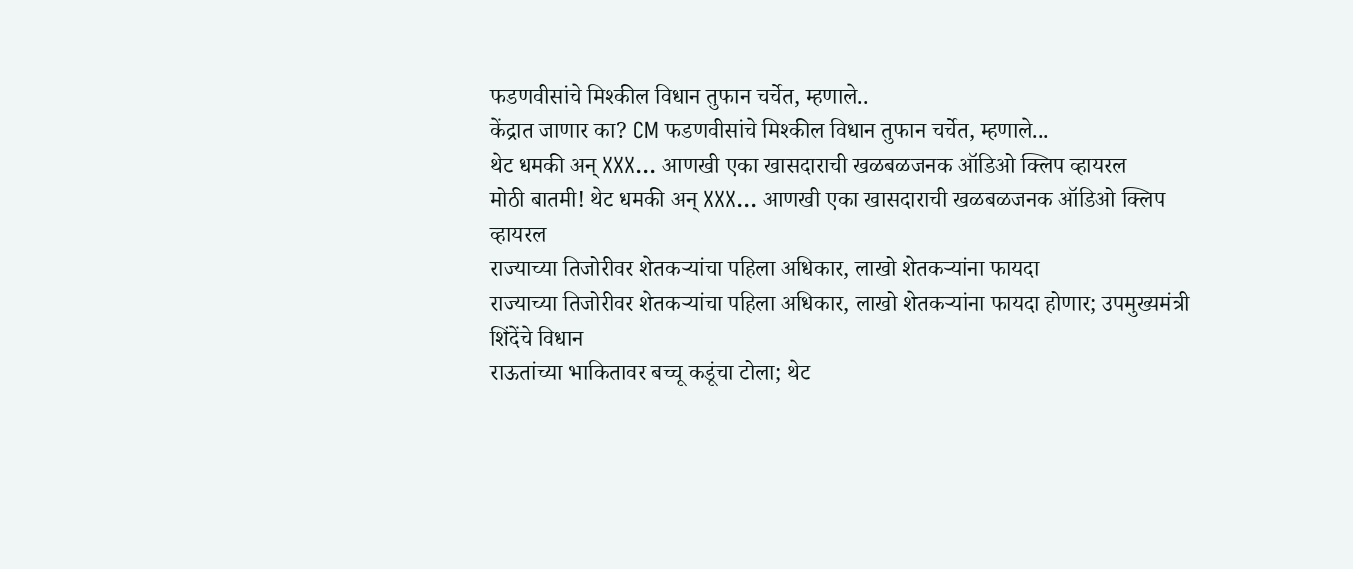फडणवीसांचे मिश्कील विधान तुफान चर्चेत, म्हणाले..
केंद्रात जाणार का? CM फडणवीसांचे मिश्कील विधान तुफान चर्चेत, म्हणाले...
थेट धमकी अन् XXX... आणखी एका खासदाराची खळबळजनक ऑडिओ क्लिप व्हायरल
मोठी बातमी! थेट धमकी अन् XXX... आणखी एका खासदाराची खळबळजनक ऑडिओ क्लिप व्हायरल
राज्याच्या तिजोरीवर शेतकऱ्यांचा पहिला अधिकार, लाखो शेतकऱ्यांना फायदा
राज्याच्या तिजोरीवर शेतकऱ्यांचा पहिला अधिकार, लाखो शेतकऱ्यांना फायदा होणार; उपमुख्यमंत्री शिंदेंचे विधान
राऊतांच्या भाकितावर बच्चू कडूंचा टोला; थेट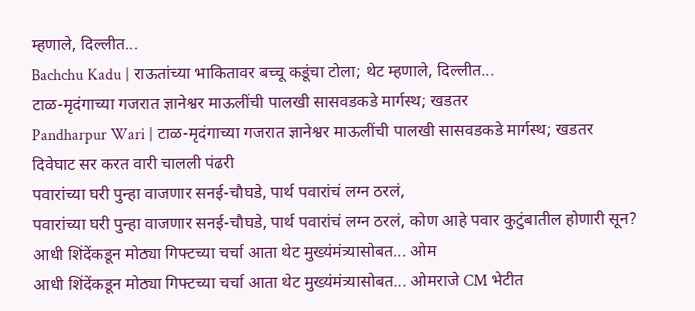म्हणाले, दिल्लीत...
Bachchu Kadu | राऊतांच्या भाकितावर बच्चू कडूंचा टोला; थेट म्हणाले, दिल्लीत...
टाळ-मृदंगाच्या गजरात ज्ञानेश्वर माऊलींची पालखी सासवडकडे मार्गस्थ; खडतर
Pandharpur Wari | टाळ-मृदंगाच्या गजरात ज्ञानेश्वर माऊलींची पालखी सासवडकडे मार्गस्थ; खडतर दिवेघाट सर करत वारी चालली पंढरी
पवारांच्या घरी पुन्हा वाजणार सनई-चौघडे, पार्थ पवारांचं लग्न ठरलं,
पवारांच्या घरी पुन्हा वाजणार सनई-चौघडे, पार्थ पवारांचं लग्न ठरलं, कोण आहे पवार कुटुंबातील होणारी सून?
आधी शिंदेंकडून मोठ्या गिफ्टच्या चर्चा आता थेट मुख्यंमंत्र्यासोबत... ओम
आधी शिंदेंकडून मोठ्या गिफ्टच्या चर्चा आता थेट मुख्यंमंत्र्यासोबत... ओमराजे CM भेटीत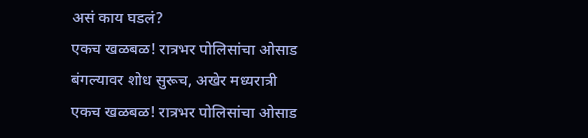असं काय घडलं?
एकच खळबळ! रात्रभर पोलिसांचा ओसाड बंगल्यावर शोध सुरूच, अखेर मध्यरात्री
एकच खळबळ! रात्रभर पोलिसांचा ओसाड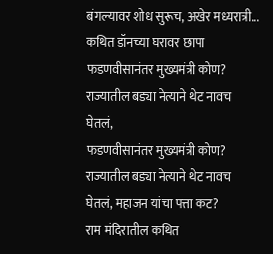बंगल्यावर शोध सुरूच, अखेर मध्यरात्री... कथित डॉनच्या घरावर छापा
फडणवीसानंतर मुख्यमंत्री कोण? राज्यातील बड्या नेत्याने थेट नावच घेतलं,
फडणवीसानंतर मुख्यमंत्री कोण? राज्यातील बड्या नेत्याने थेट नावच घेतलं, महाजन यांचा पत्ता कट?
राम मंदिरातील कथित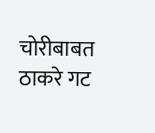चोरीबाबत ठाकरे गट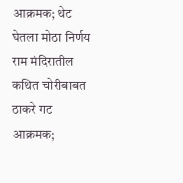आक्रमक; थेट घेतला मोठा निर्णय
राम मंदिरातील कथित चोरीबाबत ठाकरे गट आक्रमक;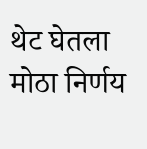थेट घेतला मोठा निर्णय